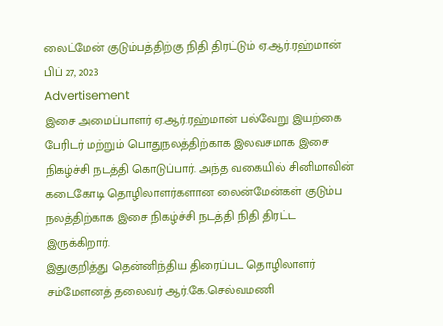லைட்மேன் குடும்பத்திற்கு நிதி திரட்டும் ஏ.ஆர்.ரஹ்மான்
பிப் 27, 2023
Advertisement
இசை அமைப்பாளர் ஏ.ஆர்.ரஹ்மான் பல்வேறு இயற்கை பேரிடர் மற்றும் பொதுநலத்திற்காக இலவசமாக இசை நிகழ்ச்சி நடத்தி கொடுப்பார். அந்த வகையில் சினிமாவின் கடைகோடி தொழிலாளர்களான லைன்மேன்கள் குடும்ப நலத்திற்காக இசை நிகழ்ச்சி நடத்தி நிதி திரட்ட இருக்கிறார்.
இதுகுறித்து தென்னிந்திய திரைப்பட தொழிலாளர் சம்மேளனத் தலைவர் ஆர்.கே.செல்வமணி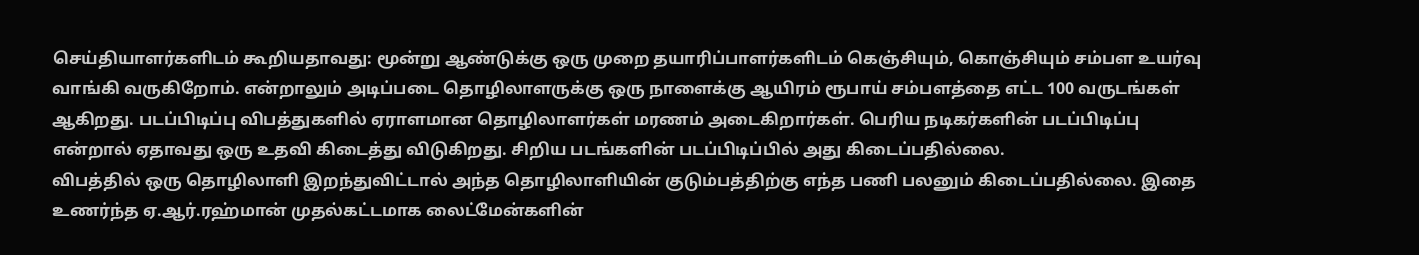செய்தியாளர்களிடம் கூறியதாவது: மூன்று ஆண்டுக்கு ஒரு முறை தயாரிப்பாளர்களிடம் கெஞ்சியும், கொஞ்சியும் சம்பள உயர்வு வாங்கி வருகிறோம். என்றாலும் அடிப்படை தொழிலாளருக்கு ஒரு நாளைக்கு ஆயிரம் ரூபாய் சம்பளத்தை எட்ட 100 வருடங்கள் ஆகிறது. படப்பிடிப்பு விபத்துகளில் ஏராளமான தொழிலாளர்கள் மரணம் அடைகிறார்கள். பெரிய நடிகர்களின் படப்பிடிப்பு என்றால் ஏதாவது ஒரு உதவி கிடைத்து விடுகிறது. சிறிய படங்களின் படப்பிடிப்பில் அது கிடைப்பதில்லை.
விபத்தில் ஒரு தொழிலாளி இறந்துவிட்டால் அந்த தொழிலாளியின் குடும்பத்திற்கு எந்த பணி பலனும் கிடைப்பதில்லை. இதை உணர்ந்த ஏ.ஆர்.ரஹ்மான் முதல்கட்டமாக லைட்மேன்களின்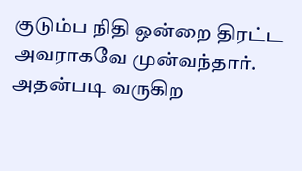குடும்ப நிதி ஒன்றை திரட்ட அவராகவே முன்வந்தார். அதன்படி வருகிற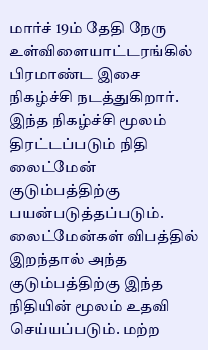மார்ச் 19ம் தேதி நேரு உள்விளையாட்டரங்கில் பிரமாண்ட இசை நிகழ்ச்சி நடத்துகிறார். இந்த நிகழ்ச்சி மூலம் திரட்டப்படும் நிதி லைட்மேன் குடும்பத்திற்கு பயன்படுத்தப்படும். லைட்மேன்கள் விபத்தில் இறந்தால் அந்த குடும்பத்திற்கு இந்த நிதியின் மூலம் உதவி செய்யப்படும். மற்ற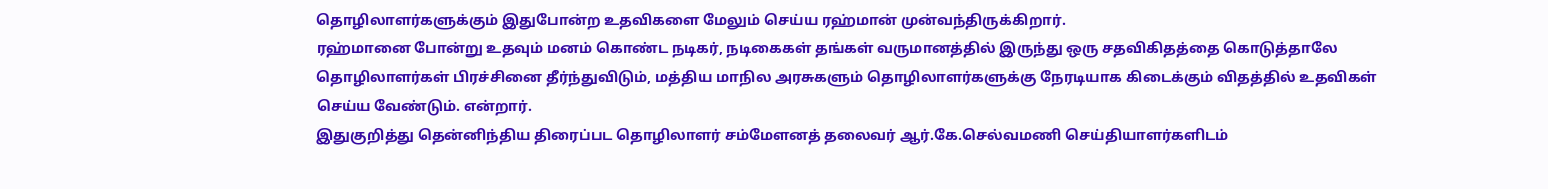தொழிலாளர்களுக்கும் இதுபோன்ற உதவிகளை மேலும் செய்ய ரஹ்மான் முன்வந்திருக்கிறார்.
ரஹ்மானை போன்று உதவும் மனம் கொண்ட நடிகர், நடிகைகள் தங்கள் வருமானத்தில் இருந்து ஒரு சதவிகிதத்தை கொடுத்தாலே தொழிலாளர்கள் பிரச்சினை தீர்ந்துவிடும், மத்திய மாநில அரசுகளும் தொழிலாளர்களுக்கு நேரடியாக கிடைக்கும் விதத்தில் உதவிகள் செய்ய வேண்டும். என்றார்.
இதுகுறித்து தென்னிந்திய திரைப்பட தொழிலாளர் சம்மேளனத் தலைவர் ஆர்.கே.செல்வமணி செய்தியாளர்களிடம்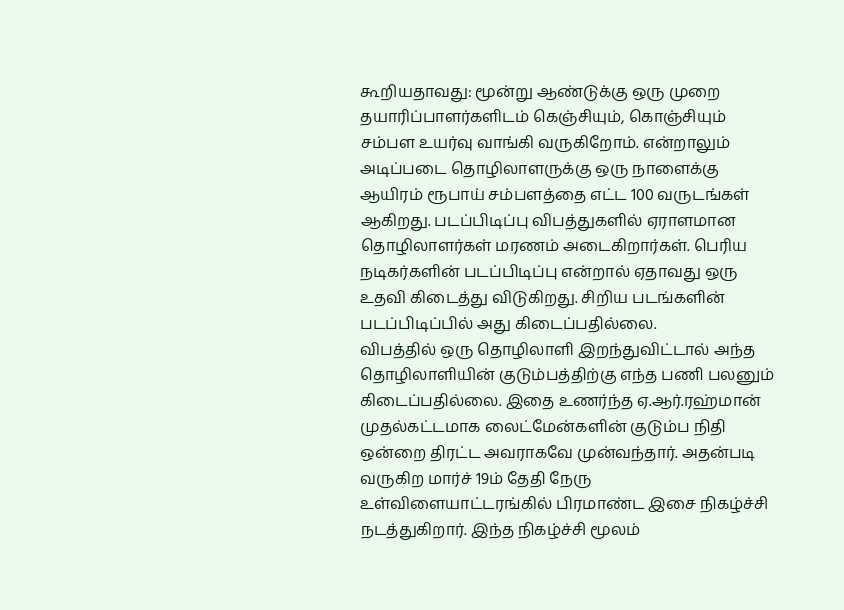கூறியதாவது: மூன்று ஆண்டுக்கு ஒரு முறை தயாரிப்பாளர்களிடம் கெஞ்சியும், கொஞ்சியும் சம்பள உயர்வு வாங்கி வருகிறோம். என்றாலும் அடிப்படை தொழிலாளருக்கு ஒரு நாளைக்கு ஆயிரம் ரூபாய் சம்பளத்தை எட்ட 100 வருடங்கள் ஆகிறது. படப்பிடிப்பு விபத்துகளில் ஏராளமான தொழிலாளர்கள் மரணம் அடைகிறார்கள். பெரிய நடிகர்களின் படப்பிடிப்பு என்றால் ஏதாவது ஒரு உதவி கிடைத்து விடுகிறது. சிறிய படங்களின் படப்பிடிப்பில் அது கிடைப்பதில்லை.
விபத்தில் ஒரு தொழிலாளி இறந்துவிட்டால் அந்த தொழிலாளியின் குடும்பத்திற்கு எந்த பணி பலனும் கிடைப்பதில்லை. இதை உணர்ந்த ஏ.ஆர்.ரஹ்மான் முதல்கட்டமாக லைட்மேன்களின் குடும்ப நிதி ஒன்றை திரட்ட அவராகவே முன்வந்தார். அதன்படி வருகிற மார்ச் 19ம் தேதி நேரு உள்விளையாட்டரங்கில் பிரமாண்ட இசை நிகழ்ச்சி நடத்துகிறார். இந்த நிகழ்ச்சி மூலம்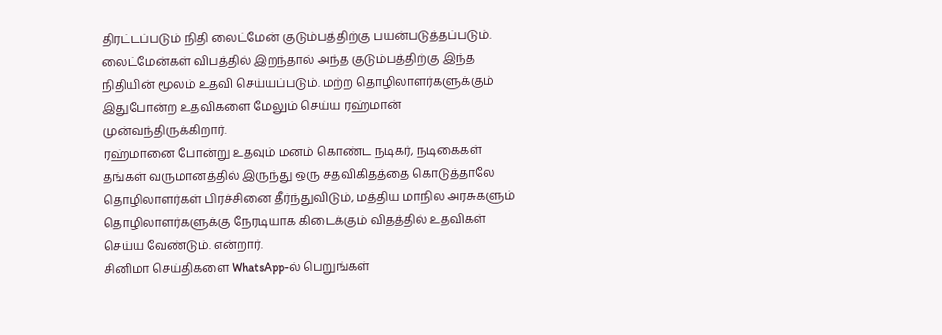திரட்டப்படும் நிதி லைட்மேன் குடும்பத்திற்கு பயன்படுத்தப்படும். லைட்மேன்கள் விபத்தில் இறந்தால் அந்த குடும்பத்திற்கு இந்த நிதியின் மூலம் உதவி செய்யப்படும். மற்ற தொழிலாளர்களுக்கும் இதுபோன்ற உதவிகளை மேலும் செய்ய ரஹ்மான் முன்வந்திருக்கிறார்.
ரஹ்மானை போன்று உதவும் மனம் கொண்ட நடிகர், நடிகைகள் தங்கள் வருமானத்தில் இருந்து ஒரு சதவிகிதத்தை கொடுத்தாலே தொழிலாளர்கள் பிரச்சினை தீர்ந்துவிடும், மத்திய மாநில அரசுகளும் தொழிலாளர்களுக்கு நேரடியாக கிடைக்கும் விதத்தில் உதவிகள் செய்ய வேண்டும். என்றார்.
சினிமா செய்திகளை WhatsApp-ல் பெறுங்கள்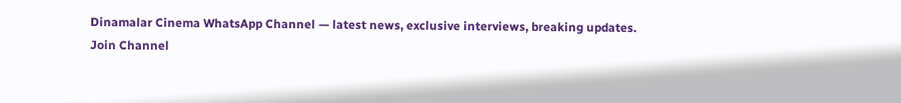Dinamalar Cinema WhatsApp Channel — latest news, exclusive interviews, breaking updates.
Join Channel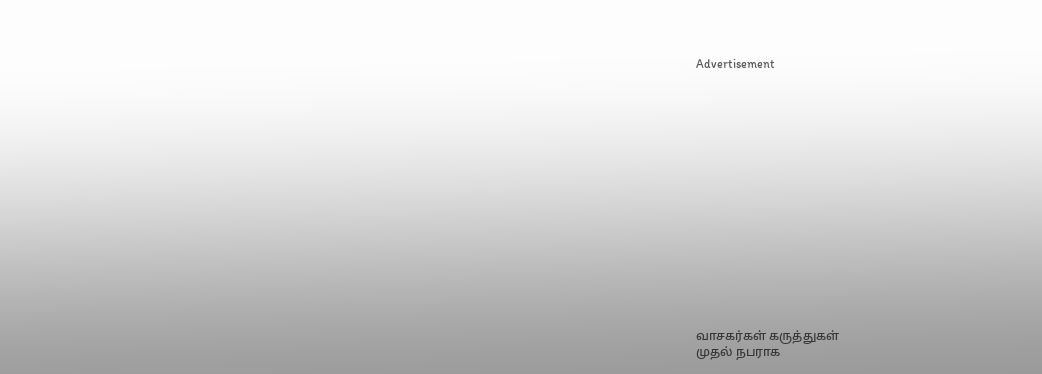Advertisement
















வாசகர்கள் கருத்துகள்
முதல் நபராக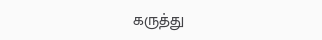கருத்து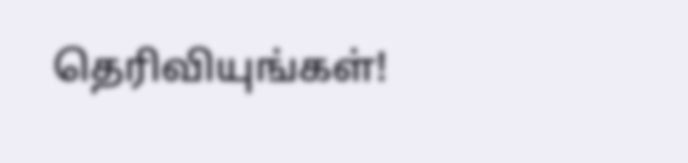தெரிவியுங்கள்!